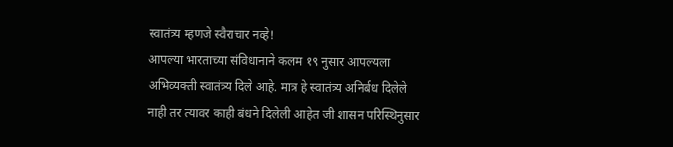स्वातंत्र्य म्हणजे स्वैराचार नव्हे!
आपल्या भारताच्या संविधानाने कलम १९ नुसार आपल्यला अभिव्यक्ती स्वातंत्र्य दिले आहे. मात्र हे स्वातंत्र्य अनिर्बध दिलेले नाही तर त्यावर काही बंधने दिलेली आहेत जी शासन परिस्थिनुसार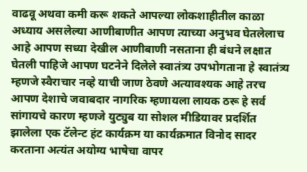वाढवू अथवा कमी करू शकते आपल्या लोकशाहीतील काळा अध्याय असलेल्या आणीबाणीत आपण त्याच्या अनुभव घेतलेलाच आहे आपण सध्या देखील आणीबाणी नसताना ही बंधने लक्षात घेतली पाहिजे आपण घटनेने दिलेले स्वातंत्र्य उपभोगताना हे स्वातंत्र्य म्हणजे स्वैराचार नव्हे याची जाण ठेवणे अत्यावश्यक आहे तरच आपण देशाचे जवाबदार नागरिक म्हणायला लायक ठरू हे सर्व सांगायचे कारण म्हणजे युट्युब या सोशल मीडियावर प्रदर्शित झालेला एक टॅलेन्ट हंट कार्यक्रम या कार्यक्रमात विनोद सादर करताना अत्यंत अयोग्य भाषेचा वापर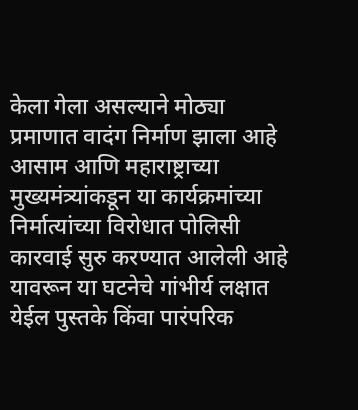केला गेला असल्याने मोठ्या प्रमाणात वादंग निर्माण झाला आहे आसाम आणि महाराष्ट्राच्या मुख्यमंत्र्यांकडून या कार्यक्रमांच्या निर्मात्यांच्या विरोधात पोलिसी कारवाई सुरु करण्यात आलेली आहे यावरून या घटनेचे गांभीर्य लक्षात येईल पुस्तके किंवा पारंपरिक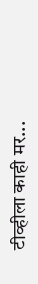टीव्हीला काही मर...